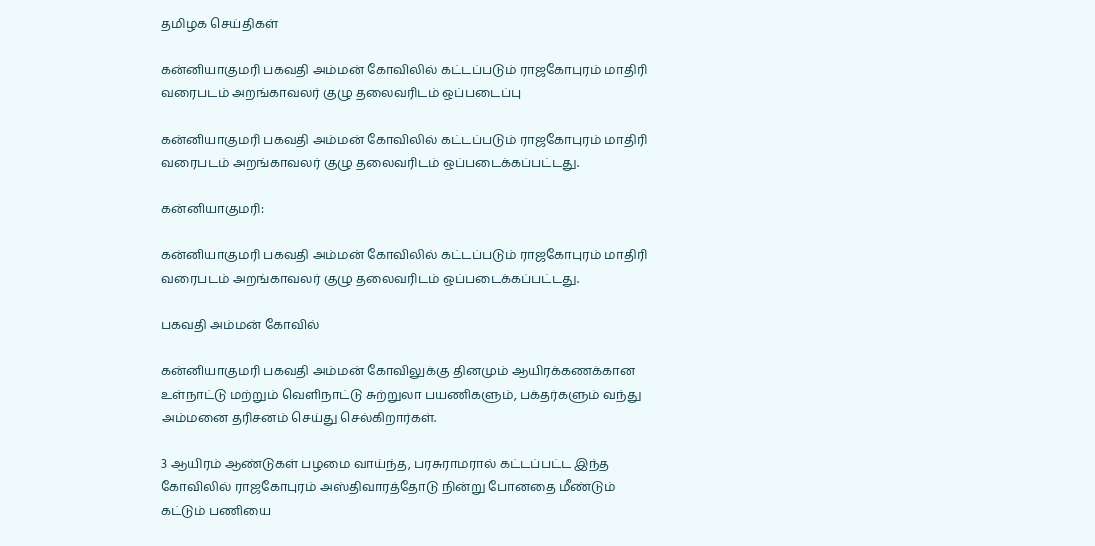தமிழக செய்திகள்

கன்னியாகுமரி பகவதி அம்மன் கோவிலில் கட்டப்படும் ராஜகோபுரம் மாதிரி வரைபடம் அறங்காவலர் குழு தலைவரிடம் ஒப்படைப்பு

கன்னியாகுமரி பகவதி அம்மன் கோவிலில் கட்டப்படும் ராஜகோபுரம் மாதிரி வரைபடம் அறங்காவலர் குழு தலைவரிடம் ஒப்படைக்கப்பட்டது.

கன்னியாகுமரி:

கன்னியாகுமரி பகவதி அம்மன் கோவிலில் கட்டப்படும் ராஜகோபுரம் மாதிரி வரைபடம் அறங்காவலர் குழு தலைவரிடம் ஒப்படைக்கப்பட்டது.

பகவதி அம்மன் கோவில்

கன்னியாகுமரி பகவதி அம்மன் கோவிலுக்கு தினமும் ஆயிரக்கணக்கான உள்நாட்டு மற்றும் வெளிநாட்டு சுற்றுலா பயணிகளும், பக்தர்களும் வந்து அம்மனை தரிசனம் செய்து செல்கிறார்கள்.

3 ஆயிரம் ஆண்டுகள் பழமை வாய்ந்த, பரசுராமரால் கட்டப்பட்ட இந்த கோவிலில் ராஜகோபுரம் அஸ்திவாரத்தோடு நின்று போனதை மீண்டும் கட்டும் பணியை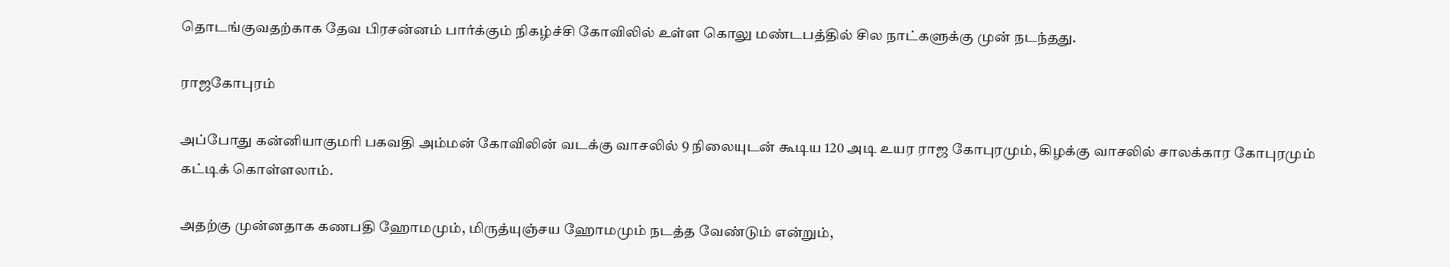தொடங்குவதற்காக தேவ பிரசன்னம் பார்க்கும் நிகழ்ச்சி கோவிலில் உள்ள கொலு மண்டபத்தில் சில நாட்களுக்கு முன் நடந்தது.

ராஜகோபுரம்

அப்போது கன்னியாகுமரி பகவதி அம்மன் கோவிலின் வடக்கு வாசலில் 9 நிலையுடன் கூடிய 120 அடி உயர ராஜ கோபுரமும், கிழக்கு வாசலில் சாலக்கார கோபுரமும் கட்டிக் கொள்ளலாம்.

அதற்கு முன்னதாக கணபதி ஹோமமும், மிருத்யுஞ்சய ஹோமமும் நடத்த வேண்டும் என்றும்,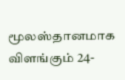மூலஸ்தானமாக விளங்கும் 24-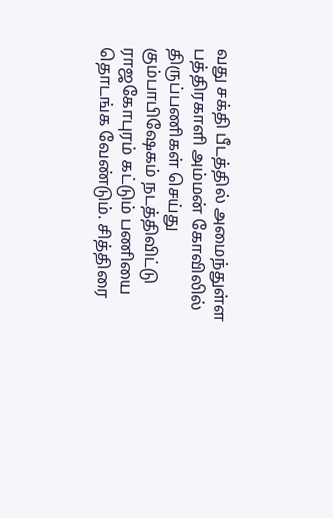வது சக்தி பீடத்தில் அமைந்துள்ள பத்திரகாளி அம்மன் கோவிலில் திருப்பணிகள் செய்து கும்பாபிஷேகம் நடத்திவிட்டு ராஜகோபுரம் கட்டும் பணியை தொடங்க வேண்டும். சித்திரை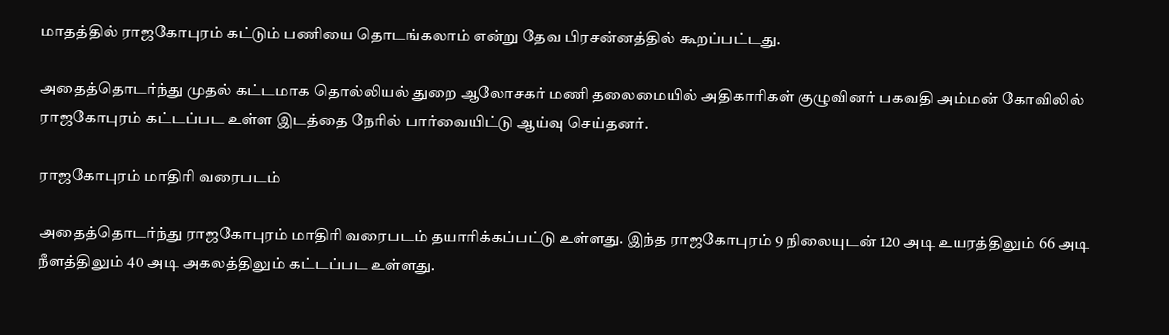மாதத்தில் ராஜகோபுரம் கட்டும் பணியை தொடங்கலாம் என்று தேவ பிரசன்னத்தில் கூறப்பட்டது.

அதைத்தொடர்ந்து முதல் கட்டமாக தொல்லியல் துறை ஆலோசகர் மணி தலைமையில் அதிகாரிகள் குழுவினர் பகவதி அம்மன் கோவிலில் ராஜகோபுரம் கட்டப்பட உள்ள இடத்தை நேரில் பார்வையிட்டு ஆய்வு செய்தனர்.

ராஜகோபுரம் மாதிரி வரைபடம்

அதைத்தொடர்ந்து ராஜகோபுரம் மாதிரி வரைபடம் தயாரிக்கப்பட்டு உள்ளது. இந்த ராஜகோபுரம் 9 நிலையுடன் 120 அடி உயரத்திலும் 66 அடி நீளத்திலும் 40 அடி அகலத்திலும் கட்டப்பட உள்ளது.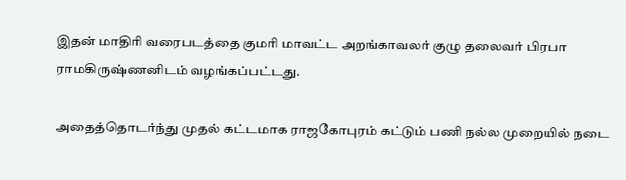இதன் மாதிரி வரைபடத்தை குமரி மாவட்ட அறங்காவலர் குழு தலைவர் பிரபா ராமகிருஷ்ணனிடம் வழங்கப்பட்டது.

அதைத்தொடர்ந்து முதல் கட்டமாக ராஜகோபுரம் கட்டும் பணி நல்ல முறையில் நடை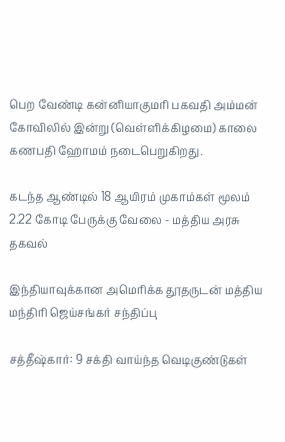பெற வேண்டி கன்னியாகுமரி பகவதி அம்மன் கோவிலில் இன்று (வெள்ளிக்கிழமை) காலை கணபதி ஹோமம் நடைபெறுகிறது.

கடந்த ஆண்டில் 18 ஆயிரம் முகாம்கள் மூலம் 2.22 கோடி பேருக்கு வேலை - மத்திய அரசு தகவல்

இந்தியாவுக்கான அமெரிக்க தூதருடன் மத்திய மந்திரி ஜெய்சங்கர் சந்திப்பு

சத்தீஷ்கார்: 9 சக்தி வாய்ந்த வெடிகுண்டுகள்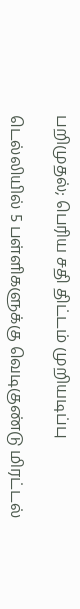பறிமுதல்; பெரிய சதி திட்டம் முறியடிப்பு

டெல்லியில் 5 பள்ளிகளுக்கு வெடிகுண்டு மிரட்டல்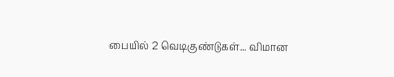பையில் 2 வெடிகுண்டுகள்... விமான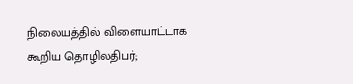நிலையத்தில் விளையாட்டாக கூறிய தொழிலதிபர்;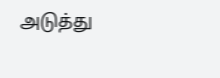அடுத்து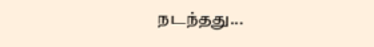நடந்தது...